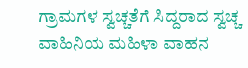ಗ್ರಾಮಗಳ ಸ್ವಚ್ಚತೆಗೆ ಸಿದ್ದರಾದ ಸ್ವಚ್ಚ ವಾಹಿನಿಯ ಮಹಿಳಾ ವಾಹನ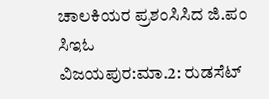ಚಾಲಕಿಯರ ಪ್ರಶಂಸಿಸಿದ ಜಿ.ಪಂ ಸಿಇಓ
ವಿಜಯಪುರ:ಮಾ.2: ರುಡಸೆಟ್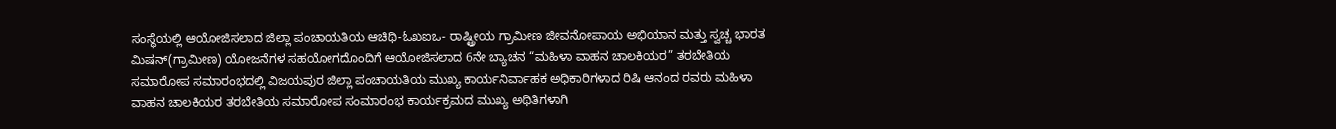ಸಂಸ್ಥೆಯಲ್ಲಿ ಆಯೋಜಿಸಲಾದ ಜಿಲ್ಲಾ ಪಂಚಾಯತಿಯ ಆಚಿಥಿ-ಓಖಐಒ- ರಾಷ್ಟ್ರೀಯ ಗ್ರಾಮೀಣ ಜೀವನೋಪಾಯ ಅಭಿಯಾನ ಮತ್ತು ಸ್ವಚ್ಚ ಭಾರತ ಮಿಷನ್(ಗ್ರಾಮೀಣ) ಯೋಜನೆಗಳ ಸಹಯೋಗದೊಂದಿಗೆ ಆಯೋಜಿಸಲಾದ 6ನೇ ಬ್ಯಾಚನ “ಮಹಿಳಾ ವಾಹನ ಚಾಲಕಿಯರ” ತರಬೇತಿಯ ಸಮಾರೋಪ ಸಮಾರಂಭದಲ್ಲಿ ವಿಜಯಪುರ ಜಿಲ್ಲಾ ಪಂಚಾಯತಿಯ ಮುಖ್ಯ ಕಾರ್ಯನಿರ್ವಾಹಕ ಅಧಿಕಾರಿಗಳಾದ ರಿಷಿ ಆನಂದ ರವರು ಮಹಿಳಾ ವಾಹನ ಚಾಲಕಿಯರ ತರಬೇತಿಯ ಸಮಾರೋಪ ಸಂಮಾರಂಭ ಕಾರ್ಯಕ್ರಮದ ಮುಖ್ಯ ಅಥಿತಿಗಳಾಗಿ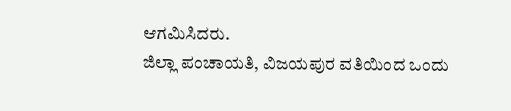ಆಗಮಿಸಿದರು.
ಜಿಲ್ಲಾ ಪಂಚಾಯತಿ, ವಿಜಯಪುರ ವತಿಯಿಂದ ಒಂದು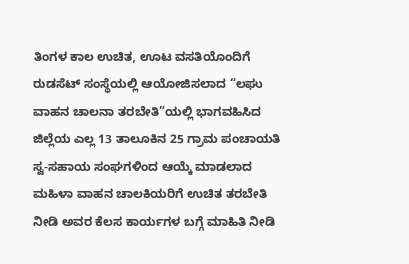ತಿಂಗಳ ಕಾಲ ಉಚಿತ, ಊಟ ವಸತಿಯೊಂದಿಗೆ ರುಡಸೆಟ್ ಸಂಸ್ಥೆಯಲ್ಲಿ ಆಯೋಜಿಸಲಾದ “ಲಘು ವಾಹನ ಚಾಲನಾ ತರಬೇತಿ”ಯಲ್ಲಿ ಭಾಗವಹಿಸಿದ ಜಿಲ್ಲೆಯ ಎಲ್ಲ 13 ತಾಲೂಕಿನ 25 ಗ್ರಾಮ ಪಂಚಾಯತಿ ಸ್ವ-ಸಹಾಯ ಸಂಘಗಳಿಂದ ಆಯ್ಕೆ ಮಾಡಲಾದ ಮಹಿಳಾ ವಾಹನ ಚಾಲಕಿಯರಿಗೆ ಉಚಿತ ತರಬೇತಿ ನೀಡಿ ಅವರ ಕೆಲಸ ಕಾರ್ಯಗಳ ಬಗ್ಗೆ ಮಾಹಿತಿ ನೀಡಿ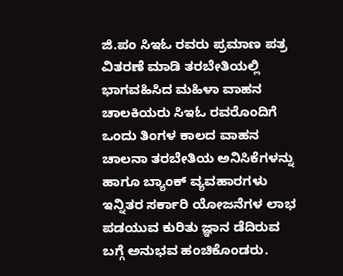ಜಿ.ಪಂ ಸಿಇಓ ರವರು ಪ್ರಮಾಣ ಪತ್ರ ವಿತರಣೆ ಮಾಡಿ ತರಬೇತಿಯಲ್ಲಿ ಭಾಗವಹಿಸಿದ ಮಹಿಳಾ ವಾಹನ ಚಾಲಕಿಯರು ಸಿಇಓ ರವರೊಂದಿಗೆ ಒಂದು ತಿಂಗಳ ಕಾಲದ ವಾಹನ ಚಾಲನಾ ತರಬೇತಿಯ ಅನಿಸಿಕೆಗಳನ್ನು ಹಾಗೂ ಬ್ಯಾಂಕ್ ವ್ಯವಹಾರಗಳು ಇನ್ನಿತರ ಸರ್ಕಾರಿ ಯೋಜನೆಗಳ ಲಾಭ ಪಡಯುವ ಕುರಿತು ಜ್ಞಾನ ಡೆದಿರುವ ಬಗ್ಗೆ ಅನುಭವ ಹಂಚಿಕೊಂಡರು.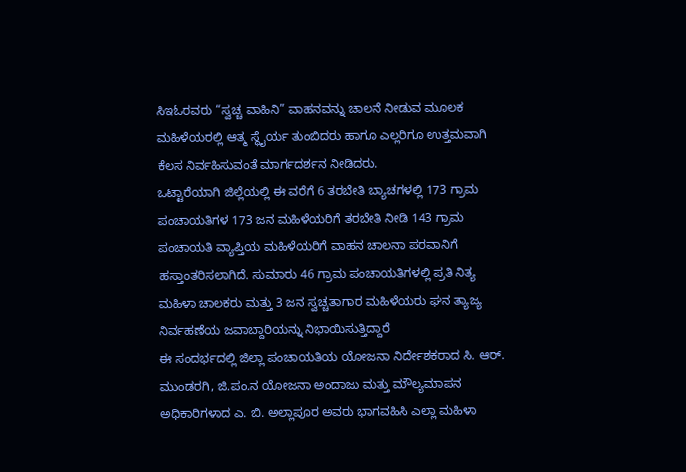ಸಿಇಓರವರು “ಸ್ವಚ್ಚ ವಾಹಿನಿ” ವಾಹನವನ್ನು ಚಾಲನೆ ನೀಡುವ ಮೂಲಕ ಮಹಿಳೆಯರಲ್ಲಿ ಆತ್ಮ ಸ್ಥೈರ್ಯ ತುಂಬಿದರು ಹಾಗೂ ಎಲ್ಲರಿಗೂ ಉತ್ತಮವಾಗಿ ಕೆಲಸ ನಿರ್ವಹಿಸುವಂತೆ ಮಾರ್ಗದರ್ಶನ ನೀಡಿದರು.
ಒಟ್ಟಾರೆಯಾಗಿ ಜಿಲ್ಲೆಯಲ್ಲಿ ಈ ವರೆಗೆ 6 ತರಬೇತಿ ಬ್ಯಾಚಗಳಲ್ಲಿ 173 ಗ್ರಾಮ ಪಂಚಾಯತಿಗಳ 173 ಜನ ಮಹಿಳೆಯರಿಗೆ ತರಬೇತಿ ನೀಡಿ 143 ಗ್ರಾಮ ಪಂಚಾಯತಿ ವ್ಯಾಪ್ತಿಯ ಮಹಿಳೆಯರಿಗೆ ವಾಹನ ಚಾಲನಾ ಪರವಾನಿಗೆ ಹಸ್ತಾಂತರಿಸಲಾಗಿದೆ. ಸುಮಾರು 46 ಗ್ರಾಮ ಪಂಚಾಯತಿಗಳಲ್ಲಿ ಪ್ರತಿ ನಿತ್ಯ ಮಹಿಳಾ ಚಾಲಕರು ಮತ್ತು 3 ಜನ ಸ್ವಚ್ಚತಾಗಾರ ಮಹಿಳೆಯರು ಘನ ತ್ಯಾಜ್ಯ ನಿರ್ವಹಣೆಯ ಜವಾಬ್ದಾರಿಯನ್ನು ನಿಭಾಯಿಸುತ್ತಿದ್ದಾರೆ
ಈ ಸಂದರ್ಭದಲ್ಲಿ ಜಿಲ್ಲಾ ಪಂಚಾಯತಿಯ ಯೋಜನಾ ನಿರ್ದೇಶಕರಾದ ಸಿ. ಆರ್. ಮುಂಡರಗಿ, ಜಿ.ಪಂ.ನ ಯೋಜನಾ ಅಂದಾಜು ಮತ್ತು ಮೌಲ್ಯಮಾಪನ ಅಧಿಕಾರಿಗಳಾದ ಎ. ಬಿ. ಅಲ್ಲಾಪೂರ ಅವರು ಭಾಗವಹಿಸಿ ಎಲ್ಲಾ ಮಹಿಳಾ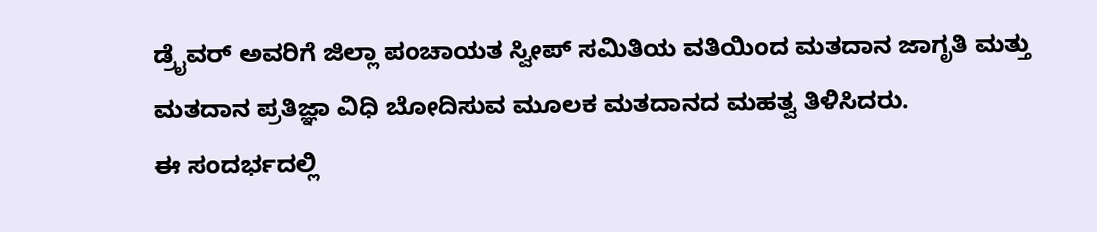ಡ್ರೈವರ್ ಅವರಿಗೆ ಜಿಲ್ಲಾ ಪಂಚಾಯತ ಸ್ವೀಪ್ ಸಮಿತಿಯ ವತಿಯಿಂದ ಮತದಾನ ಜಾಗೃತಿ ಮತ್ತು ಮತದಾನ ಪ್ರತಿಜ್ಞಾ ವಿಧಿ ಬೋದಿಸುವ ಮೂಲಕ ಮತದಾನದ ಮಹತ್ವ ತಿಳಿಸಿದರು.
ಈ ಸಂದರ್ಭದಲ್ಲಿ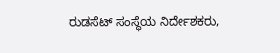ರುಡಸೆಟ್ ಸಂಸ್ಥೆಯ ನಿರ್ದೇಶಕರು,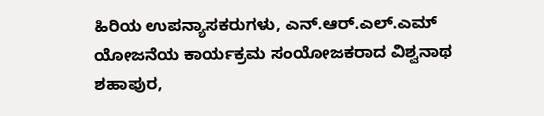ಹಿರಿಯ ಉಪನ್ಯಾಸಕರುಗಳು, ಎನ್.ಆರ್.ಎಲ್.ಎಮ್ ಯೋಜನೆಯ ಕಾರ್ಯಕ್ರಮ ಸಂಯೋಜಕರಾದ ವಿಶ್ವನಾಥ ಶಹಾಪುರ,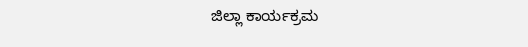ಜಿಲ್ಲಾ ಕಾರ್ಯಕ್ರಮ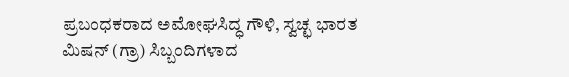ಪ್ರಬಂಧಕರಾದ ಅಮೋಘಸಿದ್ಧ ಗೌಳಿ, ಸ್ವಚ್ಛ ಭಾರತ ಮಿಷನ್ (ಗ್ರಾ) ಸಿಬ್ಬಂದಿಗಳಾದ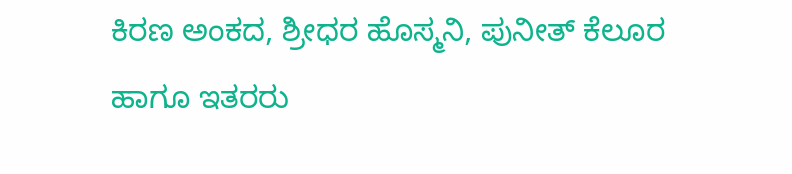ಕಿರಣ ಅಂಕದ, ಶ್ರೀಧರ ಹೊಸ್ಮನಿ, ಪುನೀತ್ ಕೆಲೂರ ಹಾಗೂ ಇತರರು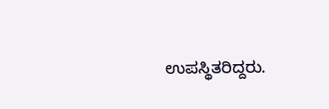ಉಪಸ್ಥಿತರಿದ್ದರು.